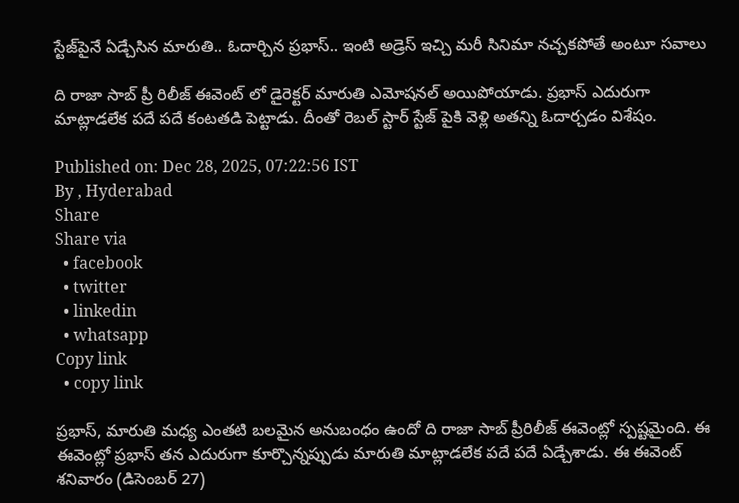స్టేజ్‌పైనే ఏడ్చేసిన మారుతి.. ఓదార్చిన ప్రభాస్.. ఇంటి అడ్రెస్ ఇచ్చి మరీ సినిమా నచ్చకపోతే అంటూ సవాలు

ది రాజా సాబ్ ప్రీ రిలీజ్ ఈవెంట్ లో డైరెక్టర్ మారుతి ఎమోషనల్ అయిపోయాడు. ప్రభాస్ ఎదురుగా మాట్లాడలేక పదే పదే కంటతడి పెట్టాడు. దీంతో రెబల్ స్టార్ స్టేజ్ పైకి వెళ్లి అతన్ని ఓదార్చడం విశేషం.

Published on: Dec 28, 2025, 07:22:56 IST
By , Hyderabad
Share
Share via
  • facebook
  • twitter
  • linkedin
  • whatsapp
Copy link
  • copy link

ప్రభాస్, మారుతి మధ్య ఎంతటి బలమైన అనుబంధం ఉందో ది రాజా సాబ్ ప్రీరిలీజ్ ఈవెంట్లో స్పష్టమైంది. ఈ ఈవెంట్లో ప్రభాస్ తన ఎదురుగా కూర్చొన్నప్పుడు మారుతి మాట్లాడలేక పదే పదే ఏడ్చేశాడు. ఈ ఈవెంట్ శనివారం (డిసెంబర్ 27)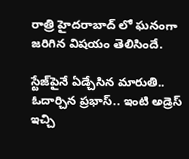రాత్రి హైదరాబాద్ లో ఘనంగా జరిగిన విషయం తెలిసిందే.

స్టేజ్‌పైనే ఏడ్చేసిన మారుతి.. ఓదార్చిన ప్రభాస్.. ఇంటి అడ్రెస్ ఇచ్చి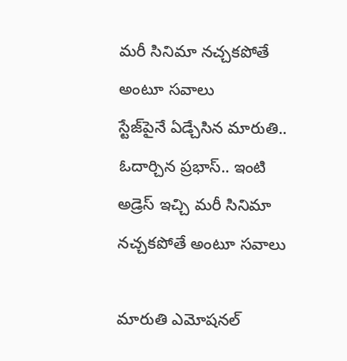మరీ సినిమా నచ్చకపోతే అంటూ సవాలు
స్టేజ్‌పైనే ఏడ్చేసిన మారుతి.. ఓదార్చిన ప్రభాస్.. ఇంటి అడ్రెస్ ఇచ్చి మరీ సినిమా నచ్చకపోతే అంటూ సవాలు

మారుతి ఎమోషనల్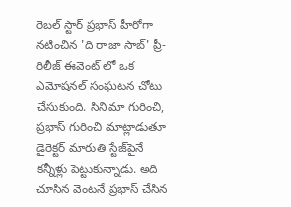రెబల్ స్టార్ ప్రభాస్ హీరోగా నటించిన 'ది రాజా సాబ్' ప్రీ-రిలీజ్ ఈవెంట్ లో ఒక ఎమోషనల్ సంఘటన చోటు చేసుకుంది. సినిమా గురించి, ప్రభాస్ గురించి మాట్లాడుతూ డైరెక్టర్ మారుతి స్టేజ్‌పైనే కన్నీళ్లు పెట్టుకున్నాడు. అది చూసిన వెంటనే ప్రభాస్ చేసిన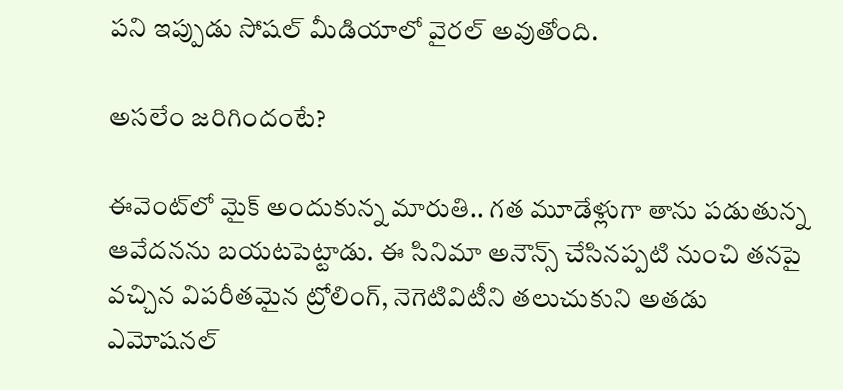పని ఇప్పుడు సోషల్ మీడియాలో వైరల్ అవుతోంది.

అసలేం జరిగిందంటే?

ఈవెంట్‌లో మైక్ అందుకున్న మారుతి.. గత మూడేళ్లుగా తాను పడుతున్న ఆవేదనను బయటపెట్టాడు. ఈ సినిమా అనౌన్స్ చేసినప్పటి నుంచి తనపై వచ్చిన విపరీతమైన ట్రోలింగ్, నెగెటివిటీని తలుచుకుని అతడు ఎమోషనల్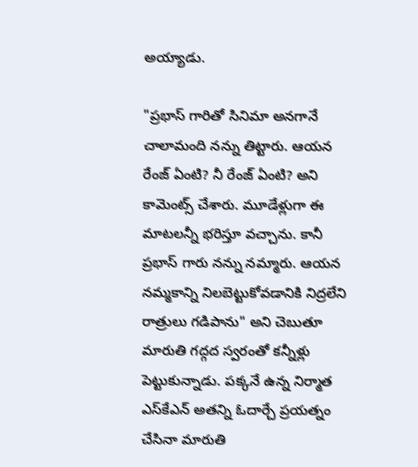అయ్యాడు.

"ప్రభాస్ గారితో సినిమా అనగానే చాలామంది నన్ను తిట్టారు. ఆయన రేంజ్ ఏంటి? నీ రేంజ్ ఏంటి? అని కామెంట్స్ చేశారు. మూడేళ్లుగా ఈ మాటలన్నీ భరిస్తూ వచ్చాను. కానీ ప్రభాస్ గారు నన్ను నమ్మారు. ఆయన నమ్మకాన్ని నిలబెట్టుకోవడానికి నిద్రలేని రాత్రులు గడిపాను" అని చెబుతూ మారుతి గద్గద స్వరంతో కన్నీళ్లు పెట్టుకున్నాడు. పక్కనే ఉన్న నిర్మాత ఎస్‌కేఎన్ అతన్ని ఓదార్చే ప్రయత్నం చేసినా మారుతి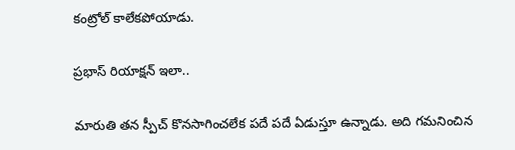కంట్రోల్ కాలేకపోయాడు.

ప్రభాస్ రియాక్షన్ ఇలా..

మారుతి తన స్పీచ్ కొనసాగించలేక పదే పదే ఏడుస్తూ ఉన్నాడు. అది గమనించిన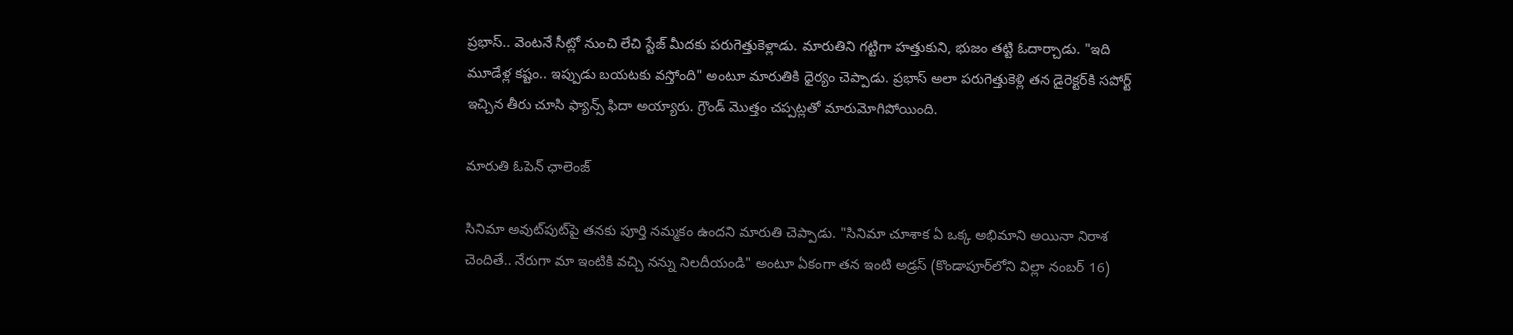ప్రభాస్.. వెంటనే సీట్లో నుంచి లేచి స్టేజ్ మీదకు పరుగెత్తుకెళ్లాడు. మారుతిని గట్టిగా హత్తుకుని, భుజం తట్టి ఓదార్చాడు. "ఇది మూడేళ్ల కష్టం.. ఇప్పుడు బయటకు వస్తోంది" అంటూ మారుతికి ధైర్యం చెప్పాడు. ప్రభాస్ అలా పరుగెత్తుకెళ్లి తన డైరెక్టర్‌కి సపోర్ట్ ఇచ్చిన తీరు చూసి ఫ్యాన్స్ ఫిదా అయ్యారు. గ్రౌండ్ మొత్తం చప్పట్లతో మారుమోగిపోయింది.

మారుతి ఓపెన్ ఛాలెంజ్

సినిమా అవుట్‌పుట్‌పై తనకు పూర్తి నమ్మకం ఉందని మారుతి చెప్పాడు. "సినిమా చూశాక ఏ ఒక్క అభిమాని అయినా నిరాశ చెందితే.. నేరుగా మా ఇంటికి వచ్చి నన్ను నిలదీయండి" అంటూ ఏకంగా తన ఇంటి అడ్రస్ (కొండాపూర్‌లోని విల్లా నంబర్ 16)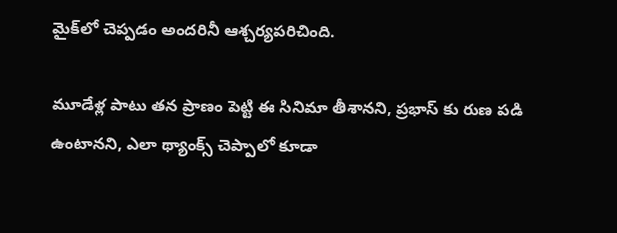మైక్‌లో చెప్పడం అందరినీ ఆశ్చర్యపరిచింది.

మూడేళ్ల పాటు తన ప్రాణం పెట్టి ఈ సినిమా తీశానని, ప్రభాస్ కు రుణ పడి ఉంటానని, ఎలా థ్యాంక్స్ చెప్పాలో కూడా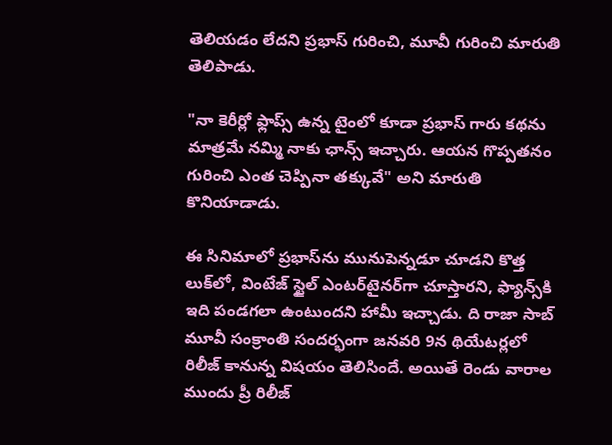తెలియడం లేదని ప్రభాస్ గురించి, మూవీ గురించి మారుతి తెలిపాడు.

"నా కెరీర్లో ఫ్లాప్స్ ఉన్న టైంలో కూడా ప్రభాస్ గారు కథను మాత్రమే నమ్మి నాకు ఛాన్స్ ఇచ్చారు. ఆయన గొప్పతనం గురించి ఎంత చెప్పినా తక్కువే" అని మారుతి కొనియాడాడు.

ఈ సినిమాలో ప్రభాస్‌ను మునుపెన్నడూ చూడని కొత్త లుక్‌లో, వింటేజ్ స్టైల్ ఎంటర్‌టైనర్‌గా చూస్తారని, ఫ్యాన్స్‌కి ఇది పండగలా ఉంటుందని హామీ ఇచ్చాడు. ది రాజా సాబ్ మూవీ సంక్రాంతి సందర్భంగా జనవరి 9న థియేటర్లలో రిలీజ్ కానున్న విషయం తెలిసిందే. అయితే రెండు వారాల ముందు ప్రీ రిలీజ్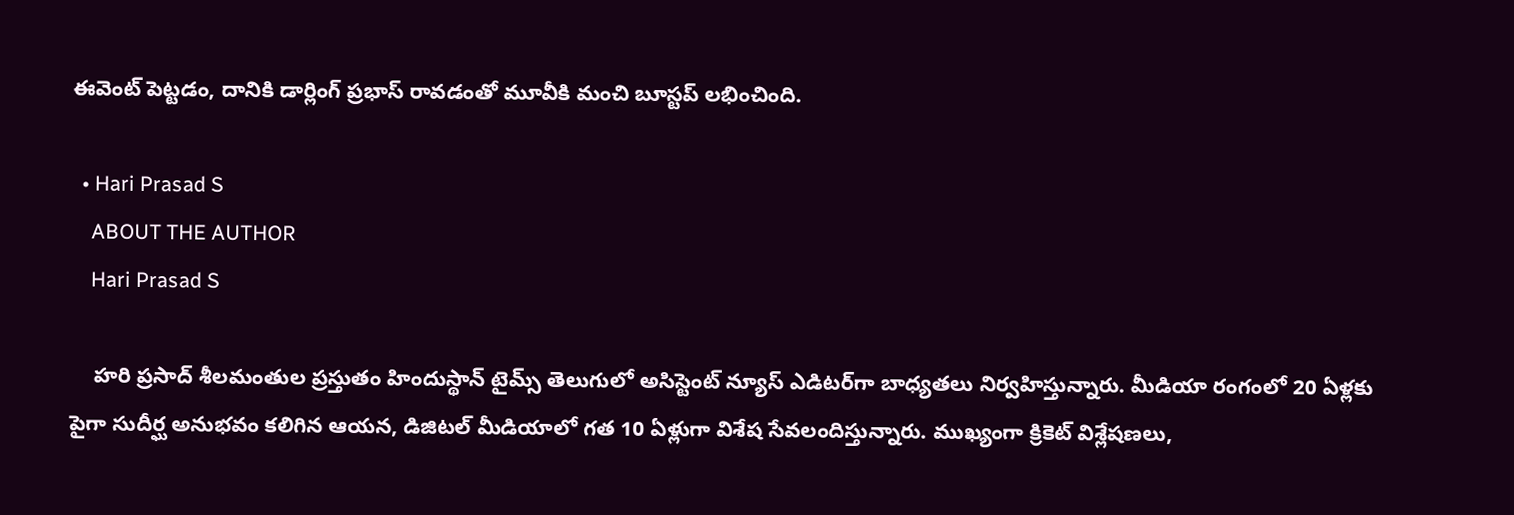ఈవెంట్ పెట్టడం, దానికి డార్లింగ్ ప్రభాస్ రావడంతో మూవీకి మంచి బూస్టప్ లభించింది.

  • Hari Prasad S
    ABOUT THE AUTHOR
    Hari Prasad S

    హరి ప్రసాద్ శీలమంతుల ప్రస్తుతం హిందుస్థాన్ టైమ్స్ తెలుగులో అసిస్టెంట్ న్యూస్ ఎడిటర్‌గా బాధ్యతలు నిర్వహిస్తున్నారు. మీడియా రంగంలో 20 ఏళ్లకు పైగా సుదీర్ఘ అనుభవం కలిగిన ఆయన, డిజిటల్ మీడియాలో గత 10 ఏళ్లుగా విశేష సేవలందిస్తున్నారు. ముఖ్యంగా క్రికెట్ విశ్లేషణలు,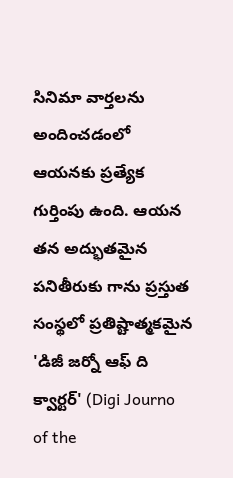సినిమా వార్తలను అందించడంలో ఆయనకు ప్రత్యేక గుర్తింపు ఉంది. ఆయన తన అద్భుతమైన పనితీరుకు గాను ప్రస్తుత సంస్థలో ప్రతిష్టాత్మకమైన 'డిజీ జర్నో ఆఫ్ ది క్వార్టర్' (Digi Journo of the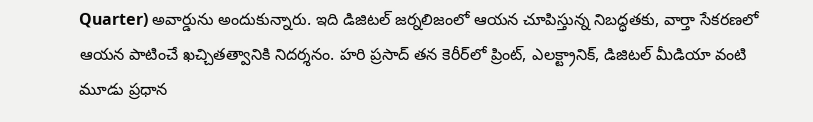Quarter) అవార్డును అందుకున్నారు. ఇది డిజిటల్ జర్నలిజంలో ఆయన చూపిస్తున్న నిబద్ధతకు, వార్తా సేకరణలో ఆయన పాటించే ఖచ్చితత్వానికి నిదర్శనం. హరి ప్రసాద్ తన కెరీర్‌లో ప్రింట్, ఎలక్ట్రానిక్, డిజిటల్ మీడియా వంటి మూడు ప్రధాన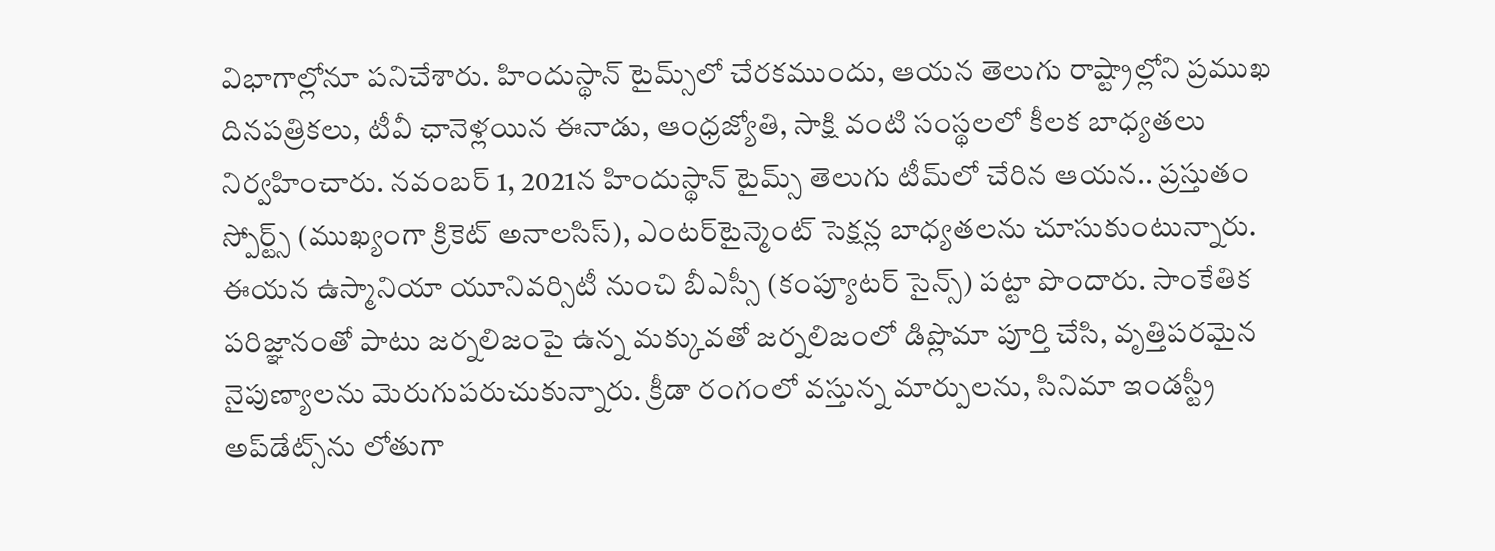విభాగాల్లోనూ పనిచేశారు. హిందుస్థాన్ టైమ్స్‌లో చేరకముందు, ఆయన తెలుగు రాష్ట్రాల్లోని ప్రముఖ దినపత్రికలు, టీవీ ఛానెళ్లయిన ఈనాడు, ఆంధ్రజ్యోతి, సాక్షి వంటి సంస్థలలో కీలక బాధ్యతలు నిర్వహించారు. నవంబర్ 1, 2021న హిందుస్థాన్ టైమ్స్ తెలుగు టీమ్‌లో చేరిన ఆయన.. ప్రస్తుతం స్పోర్ట్స్ (ముఖ్యంగా క్రికెట్ అనాలసిస్), ఎంటర్‌టైన్మెంట్ సెక్షన్ల బాధ్యతలను చూసుకుంటున్నారు. ఈయన ఉస్మానియా యూనివర్సిటీ నుంచి బీఎస్సీ (కంప్యూటర్ సైన్స్) పట్టా పొందారు. సాంకేతిక పరిజ్ఞానంతో పాటు జర్నలిజంపై ఉన్న మక్కువతో జర్నలిజంలో డిప్లొమా పూర్తి చేసి, వృత్తిపరమైన నైపుణ్యాలను మెరుగుపరుచుకున్నారు. క్రీడా రంగంలో వస్తున్న మార్పులను, సినిమా ఇండస్ట్రీ అప్‌డేట్స్‌ను లోతుగా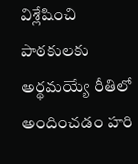విశ్లేషించి పాఠకులకు అర్థమయ్యే రీతిలో అందించడం హరి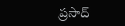ప్రసాద్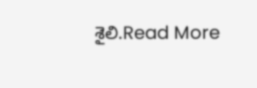శైలి.Read More